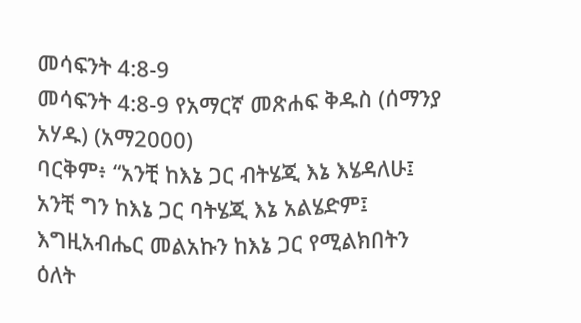መሳፍንት 4:8-9
መሳፍንት 4:8-9 የአማርኛ መጽሐፍ ቅዱስ (ሰማንያ አሃዱ) (አማ2000)
ባርቅም፥ “አንቺ ከእኔ ጋር ብትሄጂ እኔ እሄዳለሁ፤ አንቺ ግን ከእኔ ጋር ባትሄጂ እኔ አልሄድም፤ እግዚአብሔር መልአኩን ከእኔ ጋር የሚልክበትን ዕለት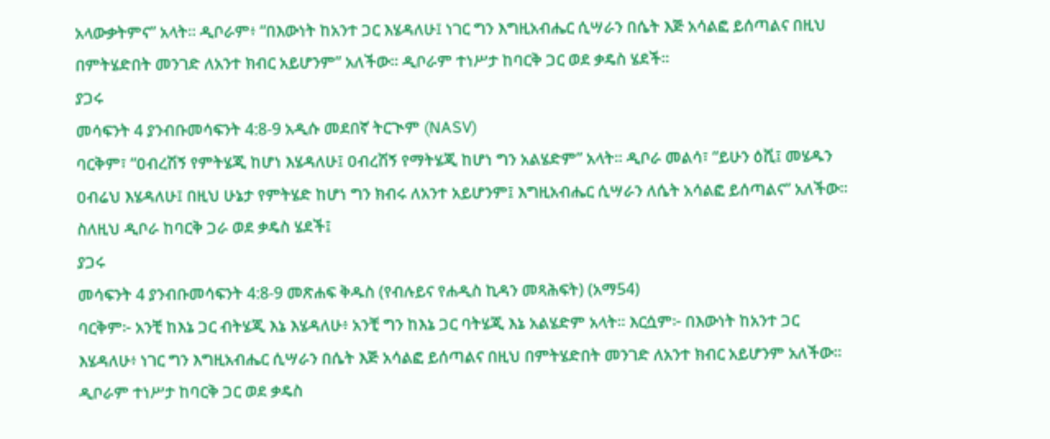አላውቃትምና” አላት። ዲቦራም፥ “በእውነት ከአንተ ጋር እሄዳለሁ፤ ነገር ግን እግዚአብሔር ሲሣራን በሴት እጅ አሳልፎ ይሰጣልና በዚህ በምትሄድበት መንገድ ለአንተ ክብር አይሆንም” አለችው። ዲቦራም ተነሥታ ከባርቅ ጋር ወደ ቃዴስ ሄደች።
ያጋሩ
መሳፍንት 4 ያንብቡመሳፍንት 4:8-9 አዲሱ መደበኛ ትርጒም (NASV)
ባርቅም፣ “ዐብረሽኝ የምትሄጂ ከሆነ እሄዳለሁ፤ ዐብረሽኝ የማትሄጂ ከሆነ ግን አልሄድም” አላት። ዲቦራ መልሳ፣ “ይሁን ዕሺ፤ መሄዱን ዐብሬህ እሄዳለሁ፤ በዚህ ሁኔታ የምትሄድ ከሆነ ግን ክብሩ ለአንተ አይሆንም፤ እግዚአብሔር ሲሣራን ለሴት አሳልፎ ይሰጣልና” አለችው። ስለዚህ ዲቦራ ከባርቅ ጋራ ወደ ቃዴስ ሄደች፤
ያጋሩ
መሳፍንት 4 ያንብቡመሳፍንት 4:8-9 መጽሐፍ ቅዱስ (የብሉይና የሐዲስ ኪዳን መጻሕፍት) (አማ54)
ባርቅም፦ አንቺ ከእኔ ጋር ብትሄጂ እኔ እሄዳለሁ፥ አንቺ ግን ከእኔ ጋር ባትሄጂ እኔ አልሄድም አላት። እርሷም፦ በእውነት ከአንተ ጋር እሄዳለሁ፥ ነገር ግን እግዚአብሔር ሲሣራን በሴት እጅ አሳልፎ ይሰጣልና በዚህ በምትሄድበት መንገድ ለአንተ ክብር አይሆንም አለችው። ዲቦራም ተነሥታ ከባርቅ ጋር ወደ ቃዴስ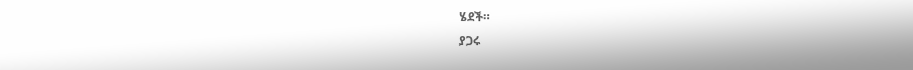ሄደች።
ያጋሩ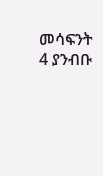መሳፍንት 4 ያንብቡ